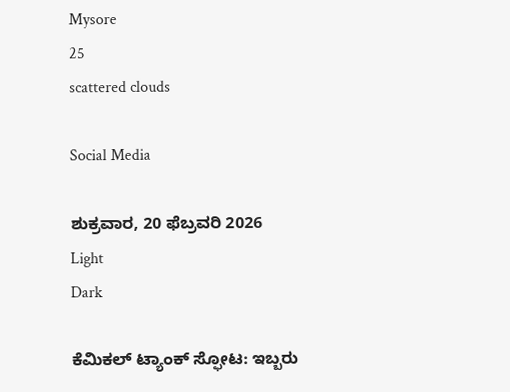Mysore
25
scattered clouds

Social Media

ಶುಕ್ರವಾರ, 20 ಫೆಬ್ರವರಿ 2026
Light
Dark

ಕೆಮಿಕಲ್‌ ಟ್ಯಾಂಕ್‌ ಸ್ಫೋಟ: ಇಬ್ಬರು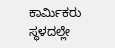ಕಾರ್ಮಿಕರು ಸ್ಥಳದಲ್ಲೇ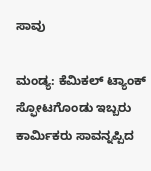ಸಾವು

ಮಂಡ್ಯ: ಕೆಮಿಕಲ್‌ ಟ್ಯಾಂಕ್‌ ಸ್ಫೋಟಗೊಂಡು ಇಬ್ಬರು ಕಾರ್ಮಿಕರು ಸಾವನ್ನಪ್ಪಿದ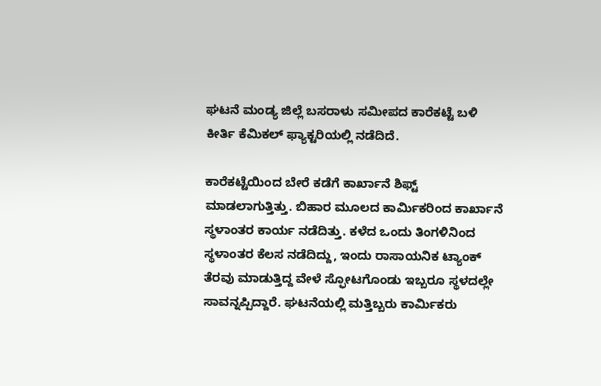ಘಟನೆ ಮಂಡ್ಯ ಜಿಲ್ಲೆ ಬಸರಾಳು ಸಮೀಪದ ಕಾರೆಕಟ್ಟೆ ಬಳಿ ಕೀರ್ತಿ ಕೆಮಿಕಲ್‌ ಫ್ಯಾಕ್ಟರಿಯಲ್ಲಿ ನಡೆದಿದೆ.

ಕಾರೆಕಟ್ಟೆಯಿಂದ ಬೇರೆ ಕಡೆಗೆ ಕಾರ್ಖಾನೆ ಶಿಫ್ಟ್‌ ಮಾಡಲಾಗುತ್ತಿತ್ತು. ಬಿಹಾರ ಮೂಲದ ಕಾರ್ಮಿಕರಿಂದ ಕಾರ್ಖಾನೆ ಸ್ಥಳಾಂತರ ಕಾರ್ಯ ನಡೆದಿತ್ತು. ಕಳೆದ ಒಂದು ತಿಂಗಳಿನಿಂದ ಸ್ಥಳಾಂತರ ಕೆಲಸ ನಡೆದಿದ್ದು, ಇಂದು ರಾಸಾಯನಿಕ ಟ್ಯಾಂಕ್‌ ತೆರವು ಮಾಡುತ್ತಿದ್ದ ವೇಳೆ ಸ್ಫೋಟಗೊಂಡು ಇಬ್ಬರೂ ಸ್ಥಳದಲ್ಲೇ ಸಾವನ್ನಪ್ಪಿದ್ದಾರೆ. ಘಟನೆಯಲ್ಲಿ ಮತ್ತಿಬ್ಬರು ಕಾರ್ಮಿಕರು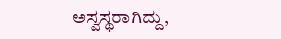ಅಸ್ವಸ್ಥರಾಗಿದ್ದು,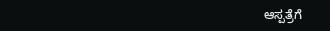ಆಸ್ಪತ್ರೆಗೆ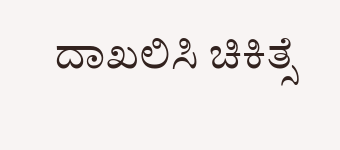ದಾಖಲಿಸಿ ಚಿಕಿತ್ಸೆ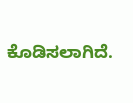ಕೊಡಿಸಲಾಗಿದೆ.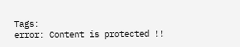Tags:
error: Content is protected !!